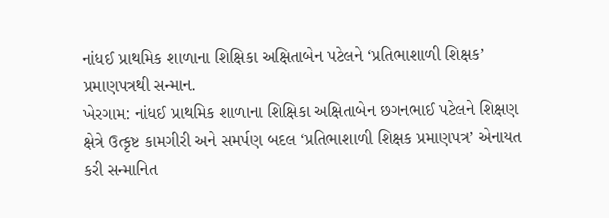નાંધઈ પ્રાથમિક શાળાના શિક્ષિકા અક્ષિતાબેન પટેલને ‘પ્રતિભાશાળી શિક્ષક’ પ્રમાણપત્રથી સન્માન.
ખેરગામ: નાંધઈ પ્રાથમિક શાળાના શિક્ષિકા અક્ષિતાબેન છગનભાઈ પટેલને શિક્ષણ ક્ષેત્રે ઉત્કૃષ્ટ કામગીરી અને સમર્પણ બદલ ‘પ્રતિભાશાળી શિક્ષક પ્રમાણપત્ર’ એનાયત કરી સન્માનિત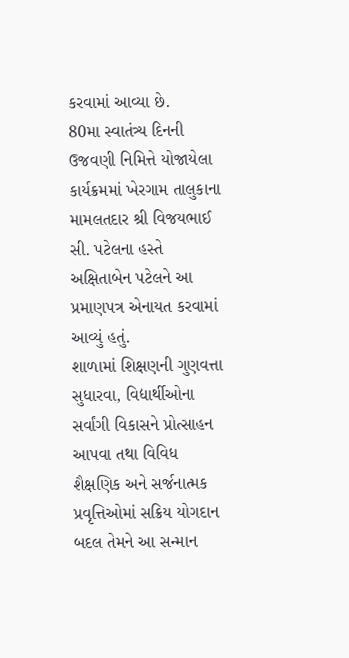કરવામાં આવ્યા છે.
80મા સ્વાતંત્ર્ય દિનની ઉજવણી નિમિત્તે યોજાયેલા કાર્યક્રમમાં ખેરગામ તાલુકાના મામલતદાર શ્રી વિજયભાઈ સી. પટેલના હસ્તે અક્ષિતાબેન પટેલને આ પ્રમાણપત્ર એનાયત કરવામાં આવ્યું હતું.
શાળામાં શિક્ષણની ગુણવત્તા સુધારવા, વિદ્યાર્થીઓના સર્વાંગી વિકાસને પ્રોત્સાહન આપવા તથા વિવિધ શૈક્ષણિક અને સર્જનાત્મક પ્રવૃત્તિઓમાં સક્રિય યોગદાન બદલ તેમને આ સન્માન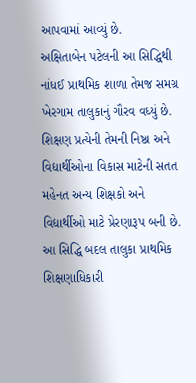આપવામાં આવ્યું છે.
અક્ષિતાબેન પટેલની આ સિદ્ધિથી નાંધઈ પ્રાથમિક શાળા તેમજ સમગ્ર ખેરગામ તાલુકાનું ગૌરવ વધ્યું છે. શિક્ષણ પ્રત્યેની તેમની નિષ્ઠા અને વિદ્યાર્થીઓના વિકાસ માટેની સતત મહેનત અન્ય શિક્ષકો અને વિદ્યાર્થીઓ માટે પ્રેરણારૂપ બની છે.
આ સિદ્ધિ બદલ તાલુકા પ્રાથમિક શિક્ષણાધિકારી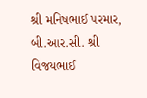શ્રી મનિષભાઈ પરમાર, બી.આર.સી. શ્રી વિજયભાઈ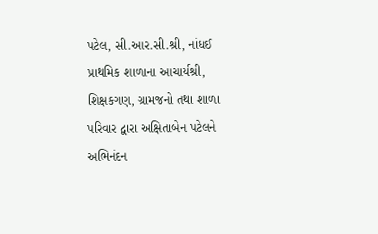પટેલ, સી.આર.સી.શ્રી, નાંધઈ પ્રાથમિક શાળાના આચાર્યશ્રી, શિક્ષકગણ, ગ્રામજનો તથા શાળા પરિવાર દ્વારા અક્ષિતાબેન પટેલને અભિનંદન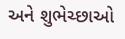અને શુભેચ્છાઓ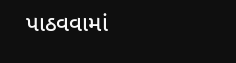પાઠવવામાં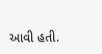આવી હતી.